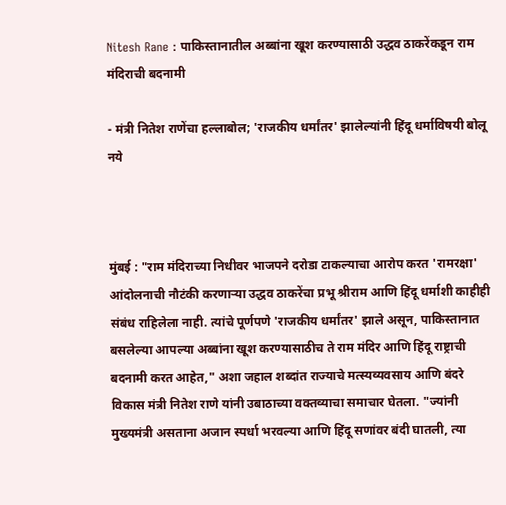Nitesh Rane : पाकिस्तानातील अब्बांना खूश करण्यासाठी उद्धव ठाकरेंकडून राम मंदिराची बदनामी

- मंत्री नितेश राणेंचा हल्लाबोल; 'राजकीय धर्मांतर' झालेल्यांनी हिंदू धर्माविषयी बोलू नये



मुंबई : "राम मंदिराच्या निधीवर भाजपने दरोडा टाकल्याचा आरोप करत 'रामरक्षा' आंदोलनाची नौटंकी करणाऱ्या उद्धव ठाकरेंचा प्रभू श्रीराम आणि हिंदू धर्माशी काहीही संबंध राहिलेला नाही. त्यांचे पूर्णपणे 'राजकीय धर्मांतर' झाले असून, पाकिस्तानात बसलेल्या आपल्या अब्बांना खूश करण्यासाठीच ते राम मंदिर आणि हिंदू राष्ट्राची बदनामी करत आहेत," अशा जहाल शब्दांत राज्याचे मत्स्यव्यवसाय आणि बंदरे विकास मंत्री नितेश राणे यांनी उबाठाच्या वक्तव्याचा समाचार घेतला. "ज्यांनी मुख्यमंत्री असताना अजान स्पर्धा भरवल्या आणि हिंदू सणांवर बंदी घातली, त्या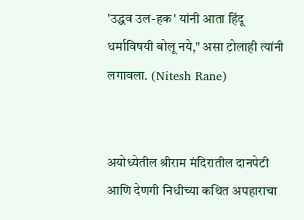'उद्धव उल-हक' यांनी आता हिंदू धर्माविषयी बोलू नये," असा टोलाही त्यांनी लगावला. (Nitesh Rane)


अयोध्येतील श्रीराम मंदिरातील दानपेटी आणि देणगी निधीच्या कथित अपहाराचा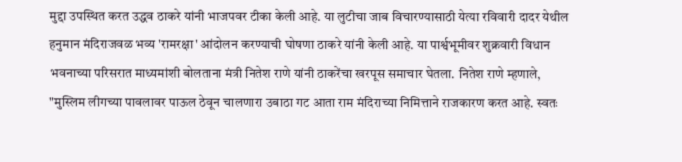मुद्दा उपस्थित करत उद्धव ठाकरे यांनी भाजपवर टीका केली आहे. या लुटीचा जाब विचारण्यासाठी येत्या रविवारी दादर येथील हनुमान मंदिराजवळ भव्य 'रामरक्षा' आंदोलन करण्याची घोषणा ठाकरे यांनी केली आहे. या पार्श्वभूमीवर शुक्रवारी विधान भवनाच्या परिसरात माध्यमांशी बोलताना मंत्री नितेश राणे यांनी ठाकरेंचा खरपूस समाचार घेतला. नितेश राणे म्हणाले, "मुस्लिम लीगच्या पावलावर पाऊल ठेवून चालणारा उबाठा गट आता राम मंदिराच्या निमित्ताने राजकारण करत आहे. स्वतः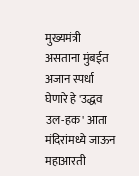मुख्यमंत्री असताना मुंबईत अजान स्पर्धा घेणारे हे 'उद्धव उल-हक' आता मंदिरांमध्ये जाऊन महाआरती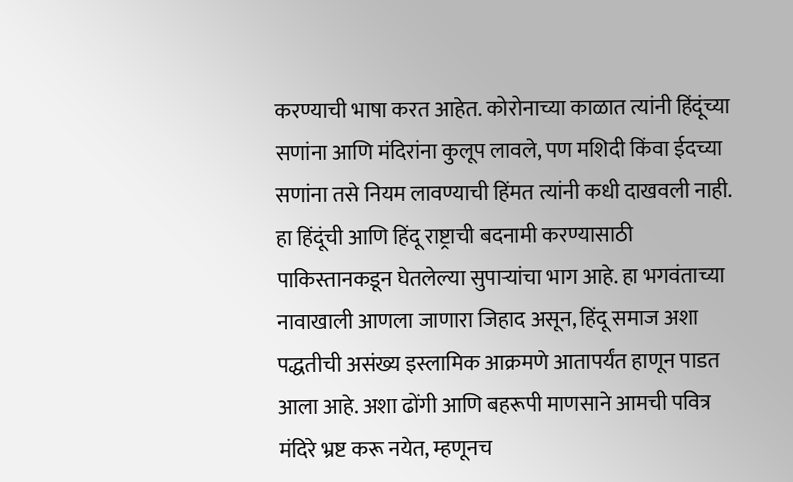करण्याची भाषा करत आहेत. कोरोनाच्या काळात त्यांनी हिंदूंच्या सणांना आणि मंदिरांना कुलूप लावले, पण मशिदी किंवा ईदच्या सणांना तसे नियम लावण्याची हिंमत त्यांनी कधी दाखवली नाही. हा हिंदूंची आणि हिंदू राष्ट्राची बदनामी करण्यासाठी पाकिस्तानकडून घेतलेल्या सुपाऱ्यांचा भाग आहे. हा भगवंताच्या नावाखाली आणला जाणारा जिहाद असून, हिंदू समाज अशा पद्धतीची असंख्य इस्लामिक आक्रमणे आतापर्यंत हाणून पाडत आला आहे. अशा ढोंगी आणि बहरूपी माणसाने आमची पवित्र मंदिरे भ्रष्ट करू नयेत, म्हणूनच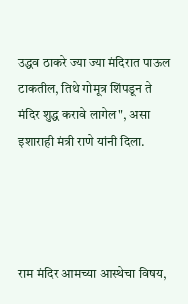उद्धव ठाकरे ज्या ज्या मंदिरात पाऊल टाकतील, तिथे गोमूत्र शिंपडून ते मंदिर शुद्ध करावे लागेल", असा इशाराही मंत्री राणे यांनी दिला.




राम मंदिर आमच्या आस्थेचा विषय,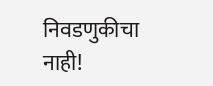निवडणुकीचा नाही!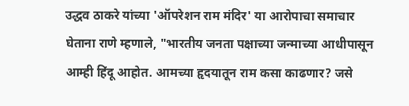उद्धव ठाकरे यांच्या 'ऑपरेशन राम मंदिर' या आरोपाचा समाचार घेताना राणे म्हणाले, "भारतीय जनता पक्षाच्या जन्माच्या आधीपासून आम्ही हिंदू आहोत. आमच्या हृदयातून राम कसा काढणार? जसे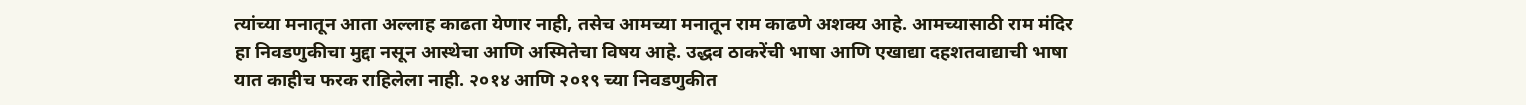त्यांच्या मनातून आता अल्लाह काढता येणार नाही, तसेच आमच्या मनातून राम काढणे अशक्य आहे. आमच्यासाठी राम मंदिर हा निवडणुकीचा मुद्दा नसून आस्थेचा आणि अस्मितेचा विषय आहे. उद्धव ठाकरेंची भाषा आणि एखाद्या दहशतवाद्याची भाषा यात काहीच फरक राहिलेला नाही. २०१४ आणि २०१९ च्या निवडणुकीत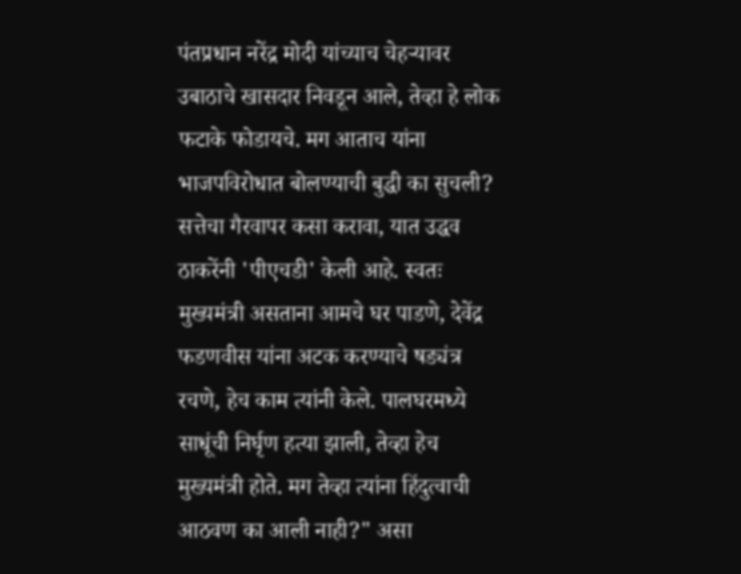पंतप्रधान नरेंद्र मोदी यांच्याच चेहऱ्यावर उबाठाचे खासदार निवडून आले, तेव्हा हे लोक फटाके फोडायचे. मग आताच यांना भाजपविरोधात बोलण्याची बुद्धी का सुचली? सत्तेचा गैरवापर कसा करावा, यात उद्धव ठाकरेंनी 'पीएचडी' केली आहे. स्वतः मुख्यमंत्री असताना आमचे घर पाडणे, देवेंद्र फडणवीस यांना अटक करण्याचे षड्यंत्र रचणे, हेच काम त्यांनी केले. पालघरमध्ये साधूंची निर्घृण हत्या झाली, तेव्हा हेच मुख्यमंत्री होते. मग तेव्हा त्यांना हिंदुत्वाची आठवण का आली नाही?" असा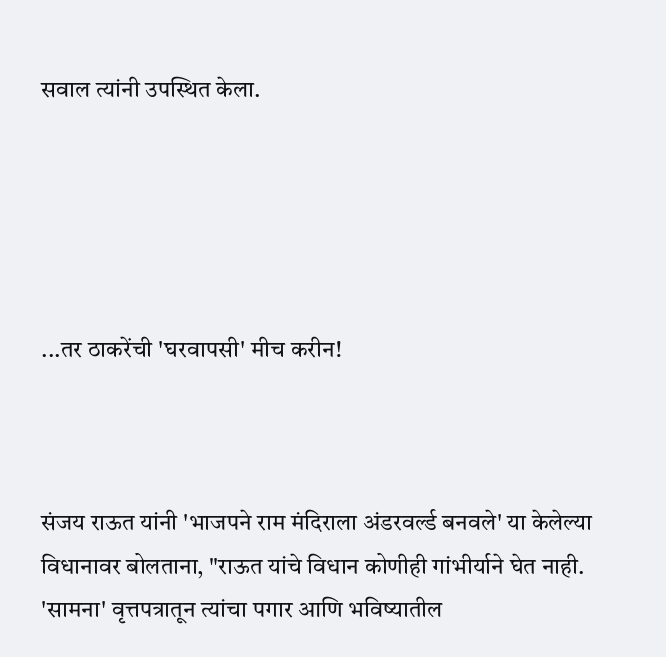सवाल त्यांनी उपस्थित केला.





...तर ठाकरेंची 'घरवापसी' मीच करीन!



संजय राऊत यांनी 'भाजपने राम मंदिराला अंडरवर्ल्ड बनवले' या केलेल्या विधानावर बोलताना, "राऊत यांचे विधान कोणीही गांभीर्याने घेत नाही. 'सामना' वृत्तपत्रातून त्यांचा पगार आणि भविष्यातील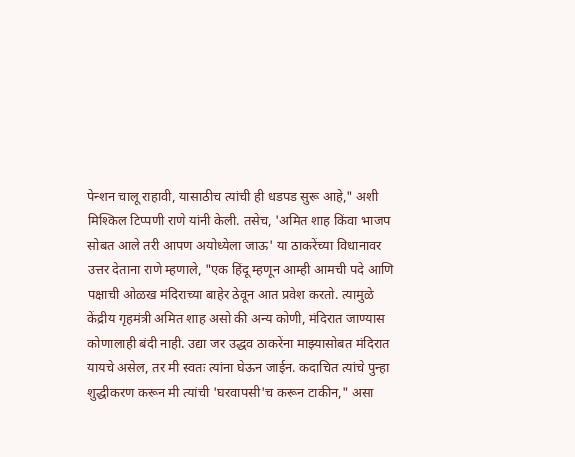पेन्शन चालू राहावी, यासाठीच त्यांची ही धडपड सुरू आहे," अशी मिश्किल टिप्पणी राणे यांनी केली. तसेच, 'अमित शाह किंवा भाजप सोबत आले तरी आपण अयोध्येला जाऊ' या ठाकरेंच्या विधानावर उत्तर देताना राणे म्हणाले, "एक हिंदू म्हणून आम्ही आमची पदे आणि पक्षाची ओळख मंदिराच्या बाहेर ठेवून आत प्रवेश करतो. त्यामुळे केंद्रीय गृहमंत्री अमित शाह असो की अन्य कोणी, मंदिरात जाण्यास कोणालाही बंदी नाही. उद्या जर उद्धव ठाकरेंना माझ्यासोबत मंदिरात यायचे असेल, तर मी स्वतः त्यांना घेऊन जाईन. कदाचित त्यांचे पुन्हा शुद्धीकरण करून मी त्यांची 'घरवापसी'च करून टाकीन," असा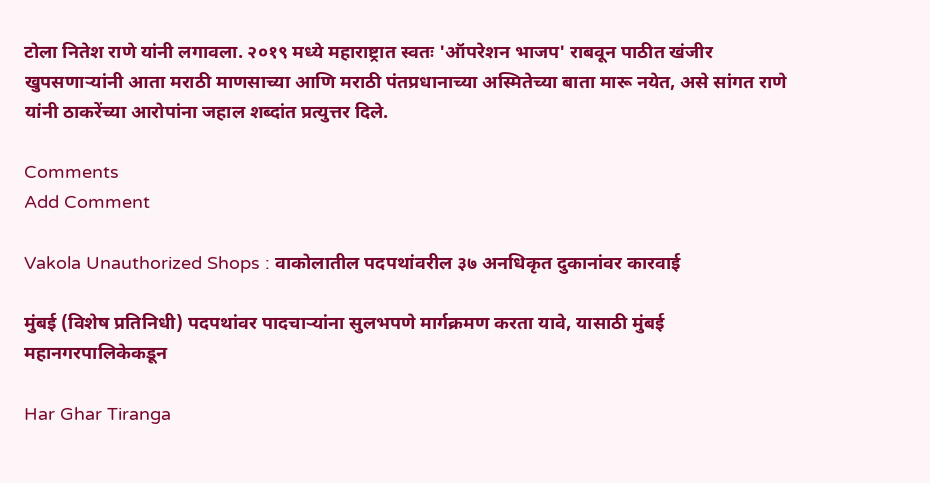टोला नितेश राणे यांनी लगावला. २०१९ मध्ये महाराष्ट्रात स्वतः 'ऑपरेशन भाजप' राबवून पाठीत खंजीर खुपसणाऱ्यांनी आता मराठी माणसाच्या आणि मराठी पंतप्रधानाच्या अस्मितेच्या बाता मारू नयेत, असे सांगत राणे यांनी ठाकरेंच्या आरोपांना जहाल शब्दांत प्रत्युत्तर दिले.

Comments
Add Comment

Vakola Unauthorized Shops : वाकोलातील पदपथांवरील ३७ अनधिकृत दुकानांवर कारवाई

मुंबई (विशेष प्रतिनिधी) पदपथांवर पादचाऱ्यांना सुलभपणे मार्गक्रमण करता यावे, यासाठी मुंबई महानगरपालिकेकडून

Har Ghar Tiranga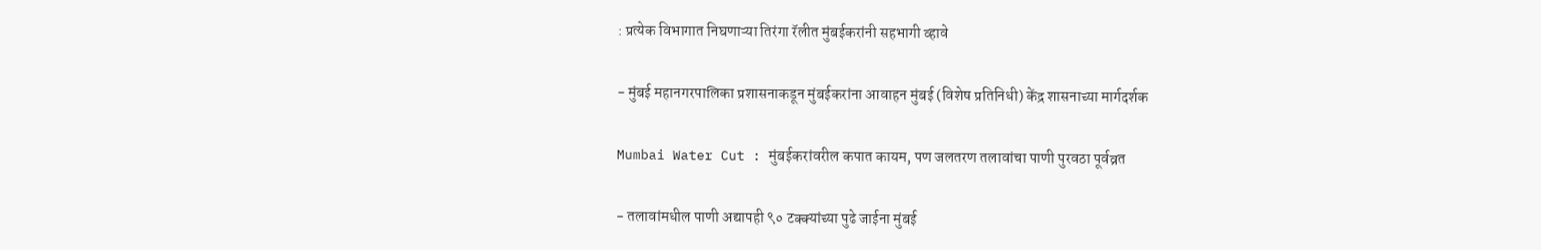: प्रत्येक विभागात निघणाऱ्या तिरंगा रॅलीत मुंबईकरांनी सहभागी व्हावे

- मुंबई महानगरपालिका प्रशासनाकडून मुंबईकरांना आवाहन मुंबई (विशेष प्रतिनिधी) केंद्र शासनाच्या मार्गदर्शक

Mumbai Water Cut : मुंबईकरांवरील कपात कायम, पण जलतरण तलावांचा पाणी पुरवठा पूर्वव्रत

- तलावांमधील पाणी अद्यापही ९० टक्क्यांच्या पुढे जाईना मुंबई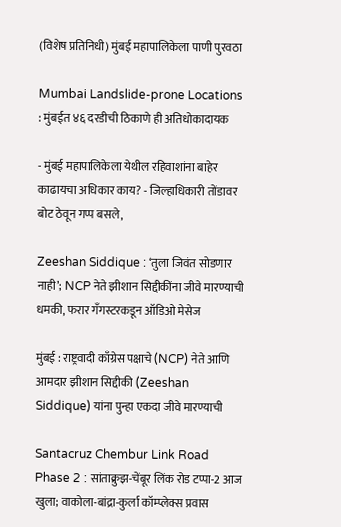(विशेष प्रतिनिधी) मुंबई महापालिकेला पाणी पुरवठा

Mumbai Landslide-prone Locations : मुंबईत ४६ दरडीची ठिकाणे ही अतिधोकादायक

- मुंबई महापालिकेला येथील रहिवाशांना बाहेर काढायचा अधिकार काय? - जिल्हाधिकारी तोंडावर बोट ठेवून गप्प बसले,

Zeeshan Siddique : ‘तुला जिवंत सोडणार नाही’; NCP नेते झीशान सिद्दीकींना जीवे मारण्याची धमकी, फरार गँगस्टरकडून ऑडिओ मेसेज

मुंबई : राष्ट्रवादी काँग्रेस पक्षाचे (NCP) नेते आणि आमदार झीशान सिद्दीकी (Zeeshan Siddique) यांना पुन्हा एकदा जीवे मारण्याची

Santacruz Chembur Link Road Phase 2 : सांताक्रुझ-चेंबूर लिंक रोड टप्पा-2 आज खुला; वाकोला-बांद्रा-कुर्ला कॉम्प्लेक्स प्रवास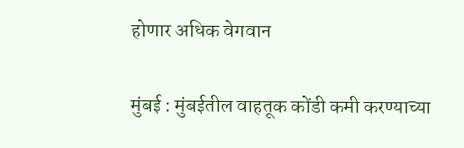होणार अधिक वेगवान

मुंबई : मुंबईतील वाहतूक कोंडी कमी करण्याच्या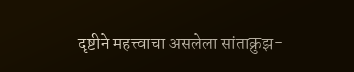दृष्टीने महत्त्वाचा असलेला सांताक्रुझ-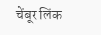चेंबूर लिंक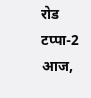रोड टप्पा-2 आज,